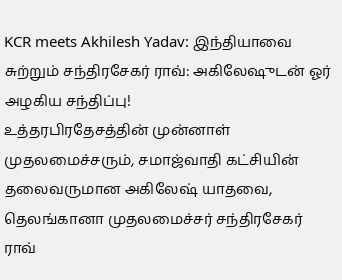KCR meets Akhilesh Yadav: இந்தியாவை சுற்றும் சந்திரசேகர் ராவ்: அகிலேஷுடன் ஓர் அழகிய சந்திப்பு!
உத்தரபிரதேசத்தின் முன்னாள் முதலமைச்சரும், சமாஜ்வாதி கட்சியின் தலைவருமான அகிலேஷ் யாதவை, தெலங்கானா முதலமைச்சர் சந்திரசேகர் ராவ்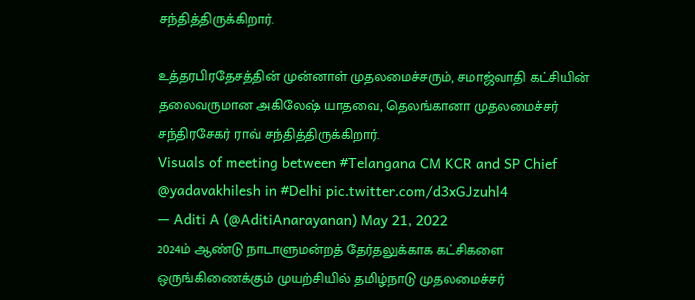சந்தித்திருக்கிறார்.

உத்தரபிரதேசத்தின் முன்னாள் முதலமைச்சரும், சமாஜ்வாதி கட்சியின் தலைவருமான அகிலேஷ் யாதவை, தெலங்கானா முதலமைச்சர் சந்திரசேகர் ராவ் சந்தித்திருக்கிறார்.
Visuals of meeting between #Telangana CM KCR and SP Chief @yadavakhilesh in #Delhi pic.twitter.com/d3xGJzuhl4
— Aditi A (@AditiAnarayanan) May 21, 2022
2024ம் ஆண்டு நாடாளுமன்றத் தேர்தலுக்காக கட்சிகளை ஒருங்கிணைக்கும் முயற்சியில் தமிழ்நாடு முதலமைச்சர்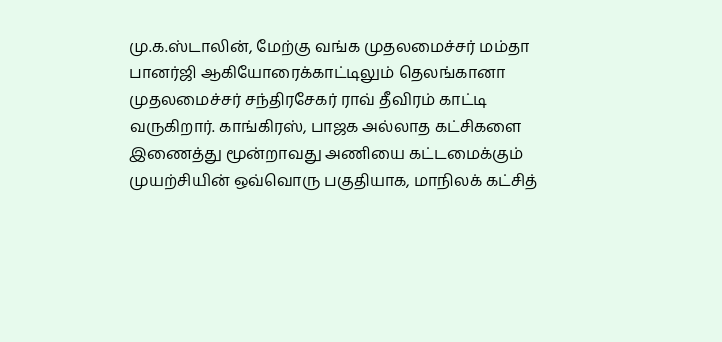மு.க.ஸ்டாலின், மேற்கு வங்க முதலமைச்சர் மம்தா பானர்ஜி ஆகியோரைக்காட்டிலும் தெலங்கானா முதலமைச்சர் சந்திரசேகர் ராவ் தீவிரம் காட்டி வருகிறார். காங்கிரஸ், பாஜக அல்லாத கட்சிகளை இணைத்து மூன்றாவது அணியை கட்டமைக்கும் முயற்சியின் ஒவ்வொரு பகுதியாக, மாநிலக் கட்சித்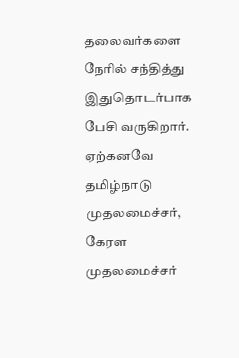தலைவர்களை நேரில் சந்தித்து இதுதொடர்பாக பேசி வருகிறார்.
ஏற்கனவே தமிழ்நாடு முதலமைச்சர், கேரள முதலமைச்சர்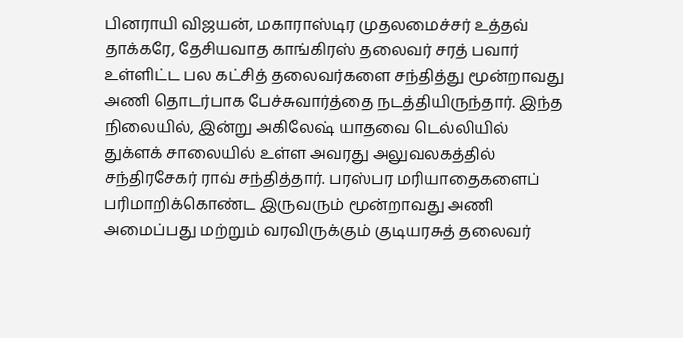பினராயி விஜயன், மகாராஸ்டிர முதலமைச்சர் உத்தவ் தாக்கரே, தேசியவாத காங்கிரஸ் தலைவர் சரத் பவார் உள்ளிட்ட பல கட்சித் தலைவர்களை சந்தித்து மூன்றாவது அணி தொடர்பாக பேச்சுவார்த்தை நடத்தியிருந்தார். இந்த நிலையில், இன்று அகிலேஷ் யாதவை டெல்லியில் துக்ளக் சாலையில் உள்ள அவரது அலுவலகத்தில் சந்திரசேகர் ராவ் சந்தித்தார். பரஸ்பர மரியாதைகளைப் பரிமாறிக்கொண்ட இருவரும் மூன்றாவது அணி அமைப்பது மற்றும் வரவிருக்கும் குடியரசுத் தலைவர்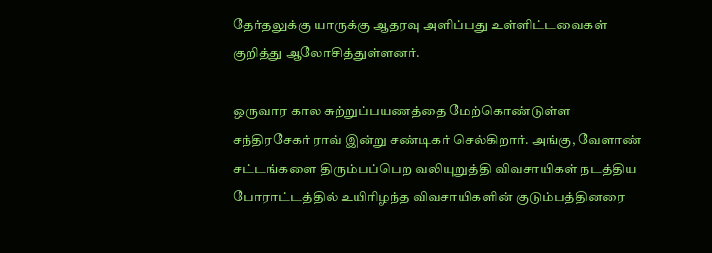தேர்தலுக்கு யாருக்கு ஆதரவு அளிப்பது உள்ளிட்டவைகள் குறித்து ஆலோசித்துள்ளனர்.

ஒருவார கால சுற்றுப்பயணத்தை மேற்கொண்டுள்ள சந்திரசேகர் ராவ் இன்று சண்டிகர் செல்கிறார். அங்கு, வேளாண் சட்டங்களை திரும்பப்பெற வலியுறுத்தி விவசாயிகள் நடத்திய போராட்டத்தில் உயிரிழந்த விவசாயிகளின் குடும்பத்தினரை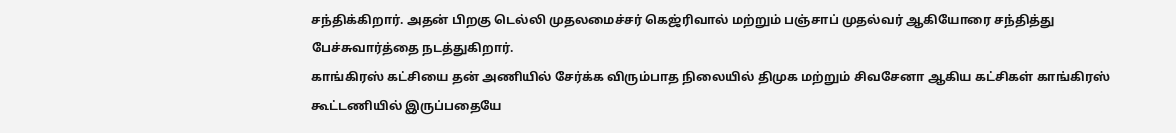சந்திக்கிறார். அதன் பிறகு டெல்லி முதலமைச்சர் கெஜ்ரிவால் மற்றும் பஞ்சாப் முதல்வர் ஆகியோரை சந்தித்து பேச்சுவார்த்தை நடத்துகிறார்.
காங்கிரஸ் கட்சியை தன் அணியில் சேர்க்க விரும்பாத நிலையில் திமுக மற்றும் சிவசேனா ஆகிய கட்சிகள் காங்கிரஸ் கூட்டணியில் இருப்பதையே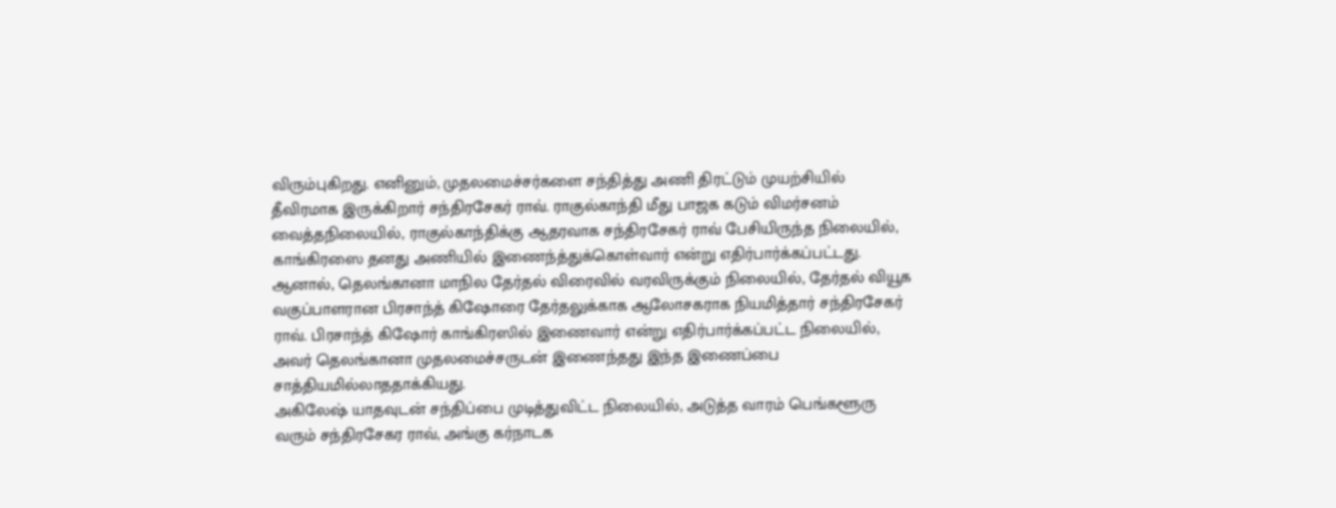விரும்புகிறது. எனினும், முதலமைச்சர்களை சந்தித்து அணி திரட்டும் முயற்சியில் தீவிரமாக இருக்கிறார் சந்திரசேகர் ராவ். ராகுல்காந்தி மீது பாஜக கடும் விமர்சனம் வைத்தநிலையில், ராகுல்காந்திக்கு ஆதரவாக சந்திரசேகர் ராவ் பேசியிருந்த நிலையில், காங்கிரஸை தனது அணியில் இணைந்த்துக்கொள்வார் என்று எதிர்பார்க்கப்பட்டது. ஆனால், தெலங்கானா மாநில தேர்தல் விரைவில் வரவிருக்கும் நிலையில், தேர்தல் வியூக வகுப்பாளரான பிரசாந்த் கிஷோரை தேர்தலுக்காக ஆலோசகராக நியமித்தார் சந்திரசேகர் ராவ். பிரசாந்த் கிஷோர் காங்கிரஸில் இணைவார் என்று எதிர்பார்க்கப்பட்ட நிலையில், அவர் தெலங்கானா முதலமைச்சருடன் இணைந்தது இந்த இணைப்பை சாத்தியமில்லாததாக்கியது.
அகிலேஷ் யாதவுடன் சந்திப்பை முடித்துவிட்ட நிலையில், அடுத்த வாரம் பெங்களூரு வரும் சந்திரசேகர ராவ், அங்கு கர்நாடக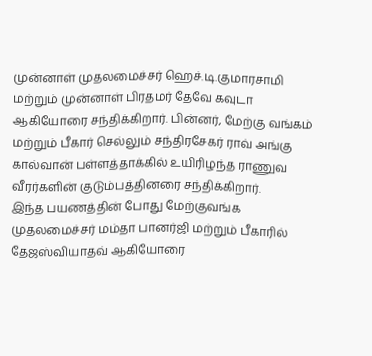முன்னாள் முதலமைச்சர் ஹெச்.டி.குமாரசாமி மற்றும் முன்னாள் பிரதமர் தேவே கவுடா ஆகியோரை சந்திக்கிறார். பின்னர், மேற்கு வங்கம் மற்றும் பீகார் செல்லும் சந்திரசேகர் ராவ் அங்கு கால்வான் பள்ளத்தாக்கில் உயிரிழந்த ராணுவ வீரர்களின் குடும்பத்தினரை சந்திக்கிறார்.
இந்த பயணத்தின் போது மேற்குவங்க முதலமைச்சர் மம்தா பானர்ஜி மற்றும் பீகாரில் தேஜஸ்வியாதவ் ஆகியோரை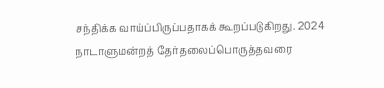சந்திக்க வாய்ப்பிருப்பதாகக் கூறப்படுகிறது. 2024 நாடாளுமன்றத் தேர்தலைப்பொருத்தவரை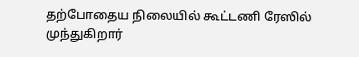தற்போதைய நிலையில் கூட்டணி ரேஸில் முந்துகிறார்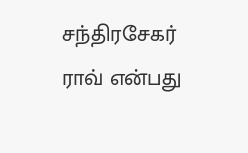சந்திரசேகர் ராவ் என்பது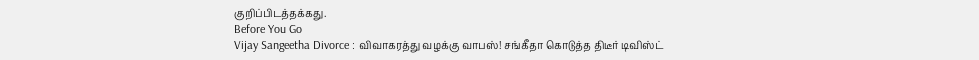குறிப்பிடத்தக்கது.
Before You Go
Vijay Sangeetha Divorce : விவாகரத்து வழக்கு வாபஸ்! சங்கீதா கொடுத்த திடீர் டிவிஸ்ட்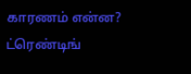காரணம் என்ன?
ட்ரெண்டிங்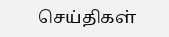செய்திகள்